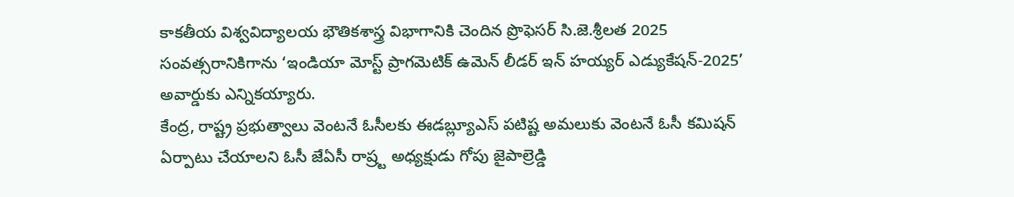కాకతీయ విశ్వవిద్యాలయ భౌతికశాస్త్ర విభాగానికి చెందిన ప్రొఫెసర్ సి.జె.శ్రీలత 2025 సంవత్సరానికిగాను ‘ఇండియా మోస్ట్ ప్రాగమెటిక్ ఉమెన్ లీడర్ ఇన్ హయ్యర్ ఎడ్యుకేషన్-2025’ అవార్డుకు ఎన్నికయ్యారు.
కేంద్ర, రాష్ట్ర ప్రభుత్వాలు వెంటనే ఓసీలకు ఈడబ్ల్యూఎస్ పటిష్ట అమలుకు వెంటనే ఓసీ కమిషన్ ఏర్పాటు చేయాలని ఓసీ జేఏసీ రాష్ర్ట అధ్యక్షుడు గోపు జైపాల్రెడ్డి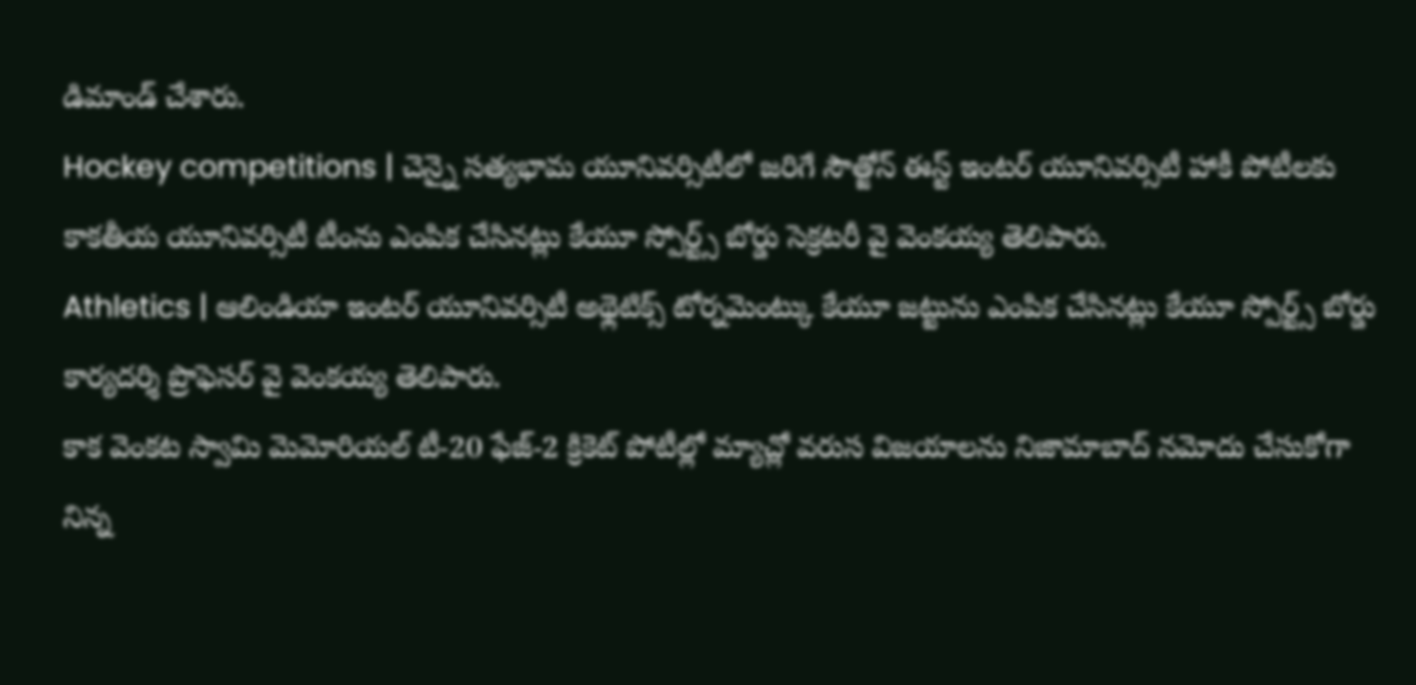డిమాండ్ చేశారు.
Hockey competitions | చెన్నై సత్యభామ యూనివర్సిటీలో జరిగే సౌత్జోన్ ఈస్ట్ ఇంటర్ యూనివర్సిటీ హాకీ పోటీలకు కాకతీయ యూనివర్సిటీ టీంను ఎంపిక చేసినట్లు కేయూ స్పోర్ట్స్ బోర్డు సెక్రటరీ వై వెంకయ్య తెలిపారు.
Athletics | ఆలిండియా ఇంటర్ యూనివర్సిటీ అథ్లెటిక్స్ టోర్నమెంట్కు కేయూ జట్టును ఎంపిక చేసినట్లు కేయూ స్పోర్ట్స్ బోర్డు కార్యదర్శి ప్రొఫెసర్ వై వెంకయ్య తెలిపారు.
కాక వెంకట స్వామి మెమోరియల్ టీ-20 ఫేజ్-2 క్రికెట్ పోటీల్లో మ్యాచ్లో వరుస విజయాలను నిజామాబాద్ నమోదు చేసుకోగా నిన్న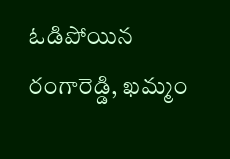ఓడిపోయిన రంగారెడ్డి, ఖమ్మం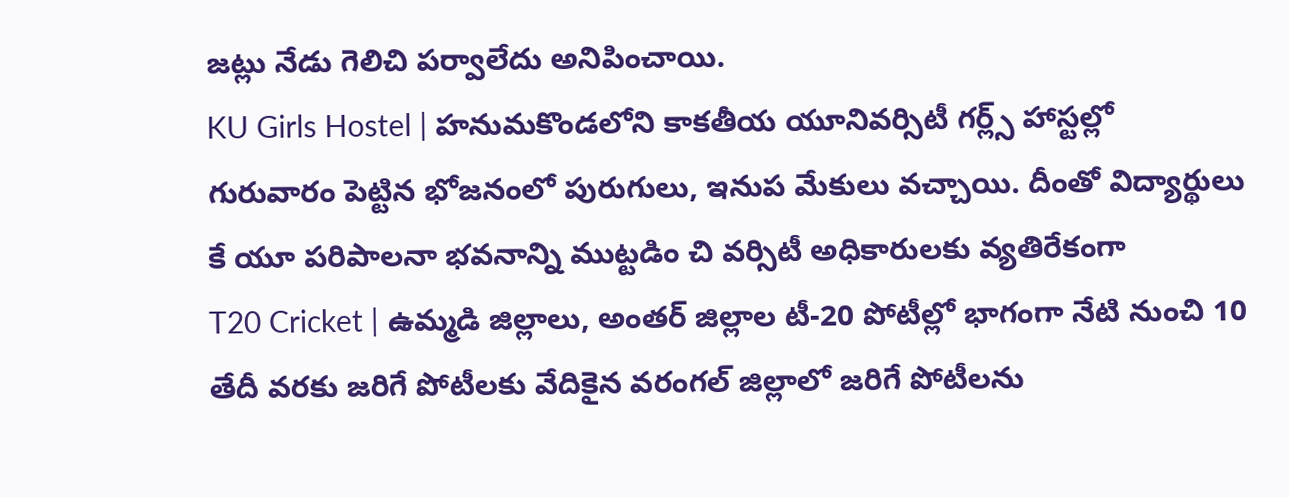జట్లు నేడు గెలిచి పర్వాలేదు అనిపించాయి.
KU Girls Hostel | హనుమకొండలోని కాకతీయ యూనివర్సిటీ గర్ల్స్ హాస్టల్లో గురువారం పెట్టిన భోజనంలో పురుగులు, ఇనుప మేకులు వచ్చాయి. దీంతో విద్యార్థులు కే యూ పరిపాలనా భవనాన్ని ముట్టడిం చి వర్సిటీ అధికారులకు వ్యతిరేకంగా
T20 Cricket | ఉమ్మడి జిల్లాలు, అంతర్ జిల్లాల టీ-20 పోటీల్లో భాగంగా నేటి నుంచి 10 తేదీ వరకు జరిగే పోటీలకు వేదికైన వరంగల్ జిల్లాలో జరిగే పోటీలను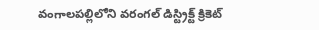వంగాలపల్లిలోని వరంగల్ డిస్ట్రిక్ట్ క్రికెట్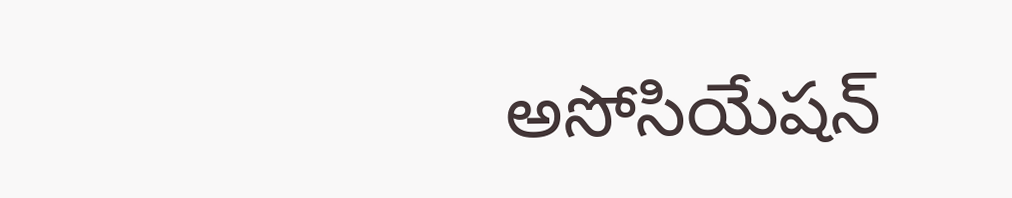అసోసియేషన్